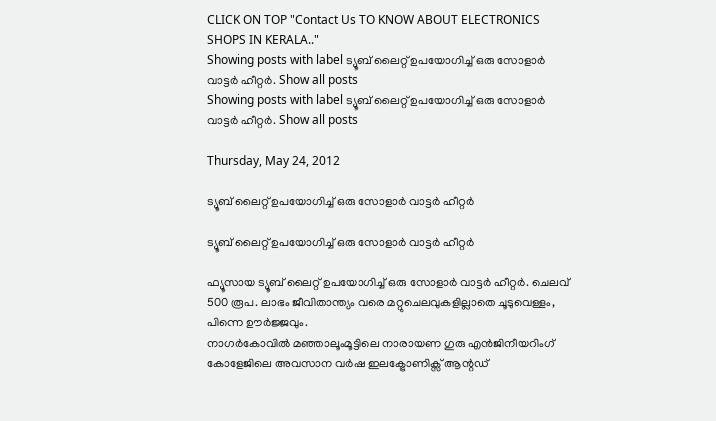CLICK ON TOP "Contact Us TO KNOW ABOUT ELECTRONICS SHOPS IN KERALA.."
Showing posts with label ട്യൂബ് ലൈറ്റ് ഉപയോഗിച്ച് ഒരു സോളാര്‍ വാട്ടര്‍ ഹീറ്റര്‍. Show all posts
Showing posts with label ട്യൂബ് ലൈറ്റ് ഉപയോഗിച്ച് ഒരു സോളാര്‍ വാട്ടര്‍ ഹീറ്റര്‍. Show all posts

Thursday, May 24, 2012

ട്യൂബ് ലൈറ്റ് ഉപയോഗിച്ച് ഒരു സോളാര്‍ വാട്ടര്‍ ഹീറ്റര്‍

ട്യൂബ് ലൈറ്റ് ഉപയോഗിച്ച് ഒരു സോളാര്‍ വാട്ടര്‍ ഹീറ്റര്‍

ഫ്യൂസായ ട്യൂബ് ലൈറ്റ് ഉപയോഗിച്ച് ഒരു സോളാര്‍ വാട്ടര്‍ ഹീറ്റര്‍. ചെലവ് 500 രൂപ. ലാഭം ജീവിതാന്ത്യം വരെ മറ്റുചെലവുകളില്ലാതെ ചൂടുവെള്ളം, പിന്നെ ഊര്‍ജ്ജവും.
നാഗര്‍കോവില്‍ മഞ്ഞാലൂംമൂട്ടിലെ നാരായണ ഗുരു എന്‍ജിനീയറിംഗ് കോളേജിലെ അവസാന വര്‍ഷ ഇലക്ട്രോണിക്സ് ആന്റഡ്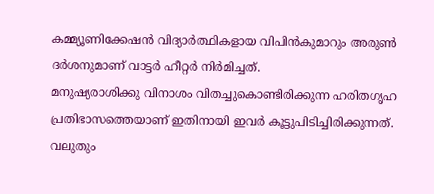കമ്മ്യൂണിക്കേഷന്‍ വിദ്യാര്‍ത്ഥികളായ വിപിന്‍കുമാറും അരുണ്‍ ദര്‍ശനുമാണ് വാട്ടര്‍ ഹീറ്റര്‍ നിര്‍മിച്ചത്.
മനുഷ്യരാശിക്കു വിനാശം വിതച്ചുകൊണ്ടിരിക്കുന്ന ഹരിതഗൃഹ പ്രതിഭാസത്തെയാണ് ഇതിനായി ഇവര്‍ കൂട്ടുപിടിച്ചിരിക്കുന്നത്.
വലുതും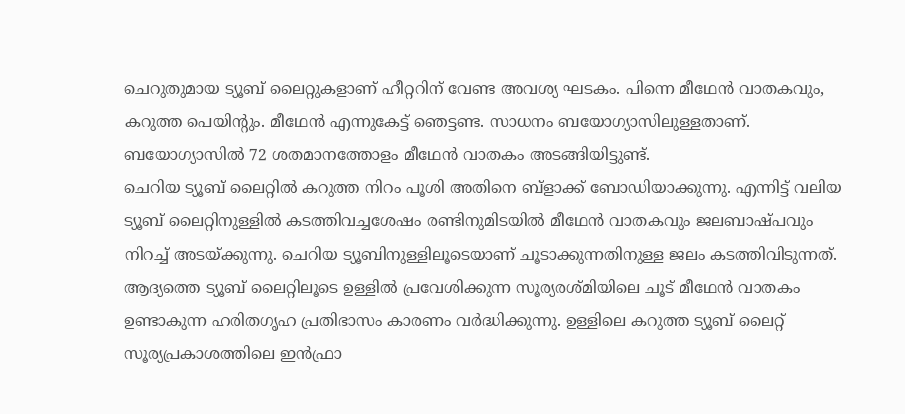ചെറുതുമായ ട്യൂബ് ലൈറ്റുകളാണ് ഹീറ്ററിന് വേണ്ട അവശ്യ ഘടകം. പിന്നെ മീഥേന്‍ വാതകവും, കറുത്ത പെയിന്റും. മീഥേന്‍ എന്നുകേട്ട് ഞെട്ടണ്ട. സാധനം ബയോഗ്യാസിലുള്ളതാണ്. ബയോഗ്യാസില്‍ 72 ശതമാനത്തോളം മീഥേന്‍ വാതകം അടങ്ങിയിട്ടുണ്ട്.
ചെറിയ ട്യൂബ് ലൈറ്റില്‍ കറുത്ത നിറം പൂശി അതിനെ ബ്ളാക്ക് ബോഡിയാക്കുന്നു. എന്നിട്ട് വലിയ ട്യൂബ് ലൈറ്റിനുള്ളില്‍ കടത്തിവച്ചശേഷം രണ്ടിനുമിടയില്‍ മീഥേന്‍ വാതകവും ജലബാഷ്പവും നിറച്ച് അടയ്ക്കുന്നു. ചെറിയ ട്യൂബിനുള്ളിലൂടെയാണ് ചൂടാക്കുന്നതിനുള്ള ജലം കടത്തിവിടുന്നത്.
ആദ്യത്തെ ട്യൂബ് ലൈറ്റിലൂടെ ഉള്ളില്‍ പ്രവേശിക്കുന്ന സൂര്യരശ്മിയിലെ ചൂട് മീഥേന്‍ വാതകം ഉണ്ടാകുന്ന ഹരിതഗൃഹ പ്രതിഭാസം കാരണം വര്‍ദ്ധിക്കുന്നു. ഉള്ളിലെ കറുത്ത ട്യൂബ് ലൈറ്റ് സൂര്യപ്രകാശത്തിലെ ഇന്‍ഫ്രാ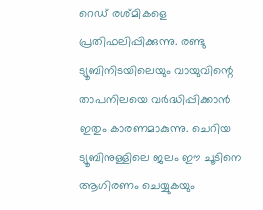റെഡ് രശ്മികളെ പ്രതിഫലിപ്പിക്കുന്നു. രണ്ടു ട്യൂബിനിടയിലെയും വായുവിന്റെ താപനിലയെ വര്‍ദ്ധിപ്പിക്കാന്‍ ഇതും കാരണമാകുന്നു. ചെറിയ ട്യൂബിനുള്ളിലെ ജലം ഈ ചൂടിനെ ആഗിരണം ചെയ്യുകയും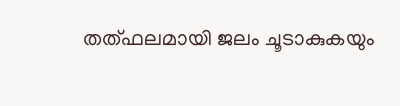തത്ഫലമായി ജലം ചൂടാകുകയും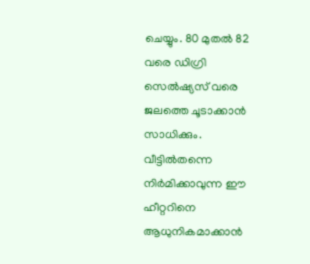ചെയ്യും. 80 മുതല്‍ 82 വരെ ഡിഗ്രി സെല്‍ഷ്യസ് വരെ ജലത്തെ ചൂടാക്കാന്‍ സാധിക്കും.
വീട്ടില്‍തന്നെ നിര്‍മിക്കാവുന്ന ഈ ഹീറ്ററിനെ ആധുനികമാക്കാന്‍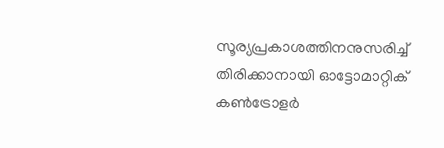സൂര്യപ്രകാശത്തിനനുസരിച്ച് തിരിക്കാനായി ഓട്ടോമാറ്റിക് കണ്‍ട്രോളര്‍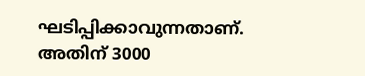ഘടിപ്പിക്കാവുന്നതാണ്. അതിന് 3000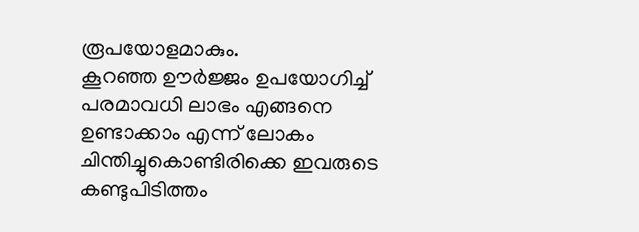രൂപയോളമാകും.
കൂറഞ്ഞ ഊര്‍ജ്ജം ഉപയോഗിച്ച് പരമാവധി ലാഭം എങ്ങനെ ഉണ്ടാക്കാം എന്ന് ലോകം ചിന്തിച്ചുകൊണ്ടിരിക്കെ ഇവരുടെ കണ്ടുപിടിത്തം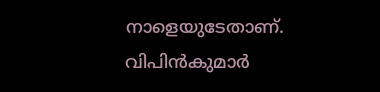നാളെയുടേതാണ്. വിപിന്‍കുമാര്‍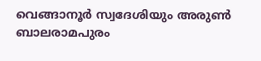വെങ്ങാനൂര്‍ സ്വദേശിയും അരുണ്‍ ബാലരാമപുരം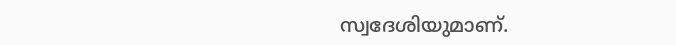സ്വദേശിയുമാണ്.